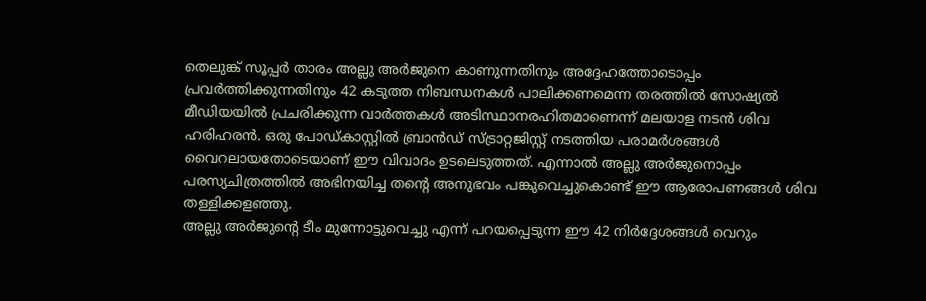തെലുങ്ക് സൂപ്പർ താരം അല്ലു അർജുനെ കാണുന്നതിനും അദ്ദേഹത്തോടൊപ്പം പ്രവർത്തിക്കുന്നതിനും 42 കടുത്ത നിബന്ധനകൾ പാലിക്കണമെന്ന തരത്തിൽ സോഷ്യൽ മീഡിയയിൽ പ്രചരിക്കുന്ന വാർത്തകൾ അടിസ്ഥാനരഹിതമാണെന്ന് മലയാള നടൻ ശിവ ഹരിഹരൻ. ഒരു പോഡ്കാസ്റ്റിൽ ബ്രാൻഡ് സ്ട്രാറ്റജിസ്റ്റ് നടത്തിയ പരാമർശങ്ങൾ വൈറലായതോടെയാണ് ഈ വിവാദം ഉടലെടുത്തത്. എന്നാൽ അല്ലു അർജുനൊപ്പം പരസ്യചിത്രത്തിൽ അഭിനയിച്ച തന്റെ അനുഭവം പങ്കുവെച്ചുകൊണ്ട് ഈ ആരോപണങ്ങൾ ശിവ തള്ളിക്കളഞ്ഞു.
അല്ലു അർജുന്റെ ടീം മുന്നോട്ടുവെച്ചു എന്ന് പറയപ്പെടുന്ന ഈ 42 നിർദ്ദേശങ്ങൾ വെറും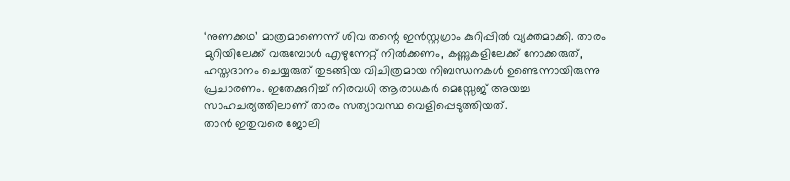‘നുണക്കഥ’ മാത്രമാണെന്ന് ശിവ തന്റെ ഇൻസ്റ്റഗ്രാം കുറിപ്പിൽ വ്യക്തമാക്കി. താരം മുറിയിലേക്ക് വരുമ്പോൾ എഴുന്നേറ്റ് നിൽക്കണം, കണ്ണുകളിലേക്ക് നോക്കരുത്, ഹസ്തദാനം ചെയ്യരുത് തുടങ്ങിയ വിചിത്രമായ നിബന്ധനകൾ ഉണ്ടെന്നായിരുന്നു പ്രചാരണം. ഇതേക്കുറിച്ച് നിരവധി ആരാധകർ മെസ്സേജ് അയച്ച സാഹചര്യത്തിലാണ് താരം സത്യാവസ്ഥ വെളിപ്പെടുത്തിയത്.
താൻ ഇതുവരെ ജോലി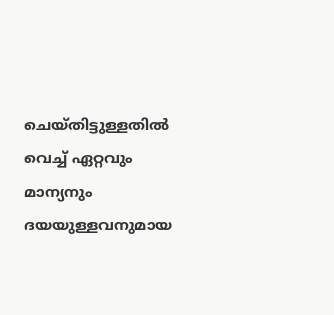ചെയ്തിട്ടുള്ളതിൽ വെച്ച് ഏറ്റവും മാന്യനും ദയയുള്ളവനുമായ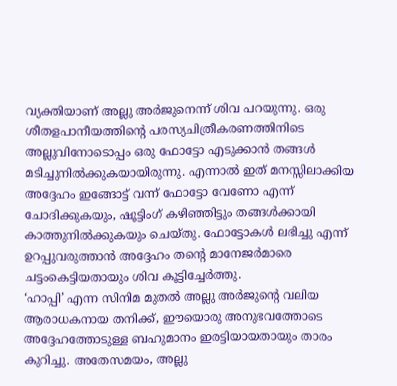വ്യക്തിയാണ് അല്ലു അർജുനെന്ന് ശിവ പറയുന്നു. ഒരു ശീതളപാനീയത്തിന്റെ പരസ്യചിത്രീകരണത്തിനിടെ അല്ലുവിനോടൊപ്പം ഒരു ഫോട്ടോ എടുക്കാൻ തങ്ങൾ മടിച്ചുനിൽക്കുകയായിരുന്നു. എന്നാൽ ഇത് മനസ്സിലാക്കിയ അദ്ദേഹം ഇങ്ങോട്ട് വന്ന് ഫോട്ടോ വേണോ എന്ന് ചോദിക്കുകയും, ഷൂട്ടിംഗ് കഴിഞ്ഞിട്ടും തങ്ങൾക്കായി കാത്തുനിൽക്കുകയും ചെയ്തു. ഫോട്ടോകൾ ലഭിച്ചു എന്ന് ഉറപ്പുവരുത്താൻ അദ്ദേഹം തന്റെ മാനേജർമാരെ ചട്ടംകെട്ടിയതായും ശിവ കൂട്ടിച്ചേർത്തു.
‘ഹാപ്പി’ എന്ന സിനിമ മുതൽ അല്ലു അർജുന്റെ വലിയ ആരാധകനായ തനിക്ക്, ഈയൊരു അനുഭവത്തോടെ അദ്ദേഹത്തോടുള്ള ബഹുമാനം ഇരട്ടിയായതായും താരം കുറിച്ചു. അതേസമയം, അല്ലു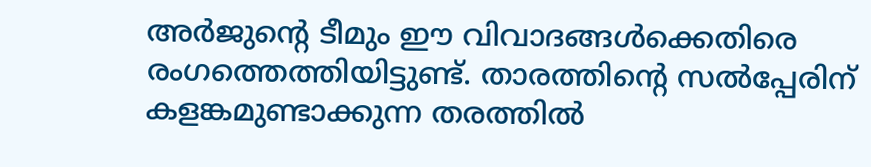അർജുന്റെ ടീമും ഈ വിവാദങ്ങൾക്കെതിരെ രംഗത്തെത്തിയിട്ടുണ്ട്. താരത്തിന്റെ സൽപ്പേരിന് കളങ്കമുണ്ടാക്കുന്ന തരത്തിൽ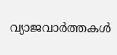വ്യാജവാർത്തകൾ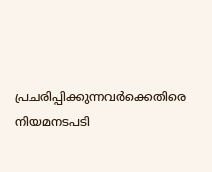പ്രചരിപ്പിക്കുന്നവർക്കെതിരെ നിയമനടപടി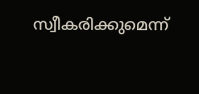സ്വീകരിക്കുമെന്ന്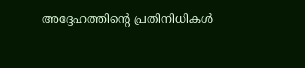അദ്ദേഹത്തിന്റെ പ്രതിനിധികൾ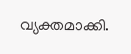വ്യക്തമാക്കി.